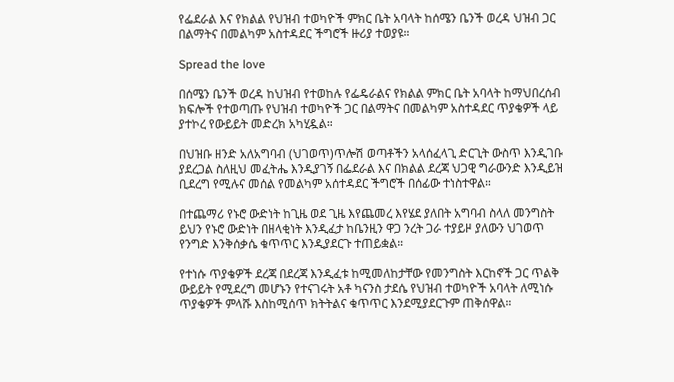የፌደራል እና የክልል የህዝብ ተወካዮች ምክር ቤት አባላት ከሰሜን ቤንች ወረዳ ህዝብ ጋር በልማትና በመልካም አስተዳደር ችግሮች ዙሪያ ተወያዩ።

Spread the love

በሰሜን ቤንች ወረዳ ከህዝብ የተወከሉ የፌዴራልና የክልል ምክር ቤት አባላት ከማህበረሰብ ክፍሎች የተወጣጡ የህዝብ ተወካዮች ጋር በልማትና በመልካም አስተዳደር ጥያቄዎች ላይ ያተኮረ የውይይት መድረክ አካሂዷል።

በህዝቡ ዘንድ አለአግባብ (ህገወጥ)ጥሎሽ ወጣቶችን አላሰፈላጊ ድርጊት ውስጥ እንዲገቡ ያደረጋል ስለዚህ መፈትሔ እንዲያገኝ በፌደራል እና በክልል ደረጃ ህጋዊ ግራውንድ እንዲይዝ ቢደረግ የሚሉና መሰል የመልካም አሰተዳደር ችግሮች በሰፊው ተነስተዋል።

በተጨማሪ የኑሮ ውድነት ከጊዜ ወደ ጊዜ እየጨመረ እየሄደ ያለበት አግባብ ስላለ መንግስት ይህን የኑሮ ውድነት በዘላቂነት እንዲፈታ ከቤንዚን ዋጋ ንረት ጋራ ተያይዞ ያለውን ህገወጥ የንግድ እንቅሰቃሴ ቁጥጥር እንዲያደርጉ ተጠይቋል።

የተነሱ ጥያቄዎች ደረጃ በደረጃ እንዲፈቱ ከሚመለከታቸው የመንግስት እርከኖች ጋር ጥልቅ ውይይት የሚደረግ መሆኑን የተናገሩት አቶ ካናንስ ታደሴ የህዝብ ተወካዮች አባላት ለሚነሱ ጥያቄዎች ምላሹ እስከሚሰጥ ክትትልና ቁጥጥር እንደሚያደርጉም ጠቅሰዋል።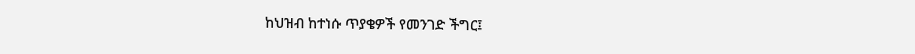ከህዝብ ከተነሱ ጥያቄዎች የመንገድ ችግር፤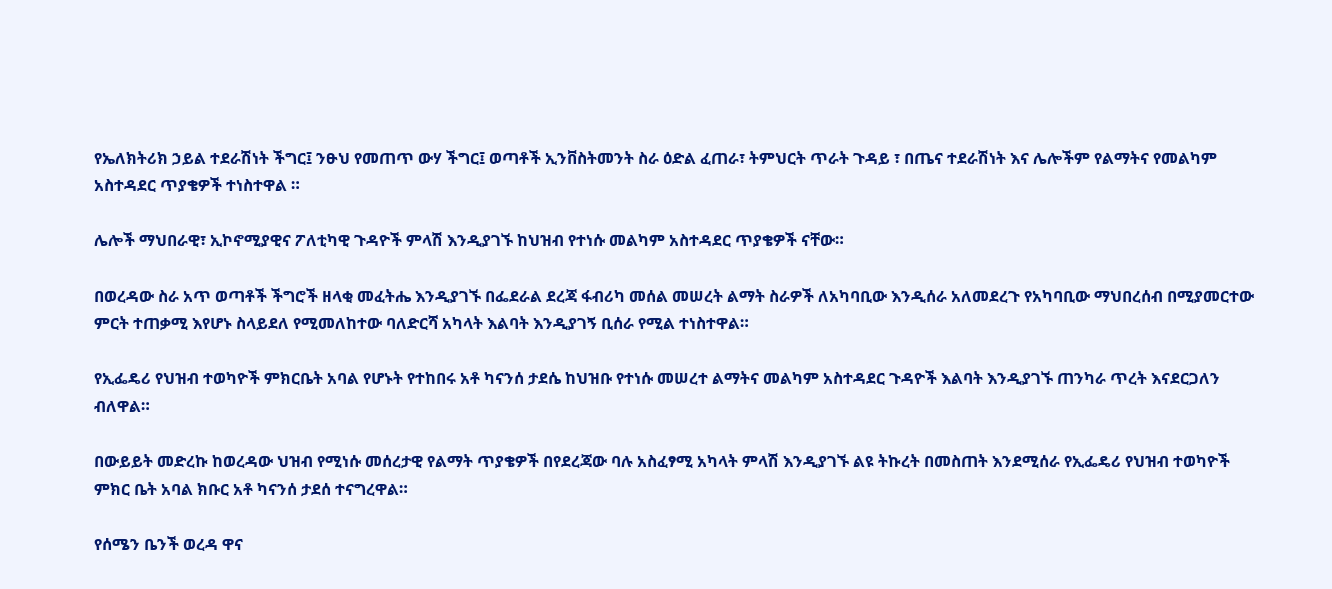የኤለክትሪክ ኃይል ተደራሽነት ችግር፤ ንፁህ የመጠጥ ውሃ ችግር፤ ወጣቶች ኢንቨስትመንት ስራ ዕድል ፈጠራ፣ ትምህርት ጥራት ጉዳይ ፣ በጤና ተደራሽነት እና ሌሎችም የልማትና የመልካም አስተዳደር ጥያቄዎች ተነስተዋል ።

ሌሎች ማህበራዊ፣ ኢኮኖሚያዊና ፖለቲካዊ ጉዳዮች ምላሽ እንዲያገኙ ከህዝብ የተነሱ መልካም አስተዳደር ጥያቄዎች ናቸው።

በወረዳው ስራ አጥ ወጣቶች ችግሮች ዘላቂ መፈትሔ እንዲያገኙ በፌደራል ደረጃ ፋብሪካ መሰል መሠረት ልማት ስራዎች ለአካባቢው እንዲሰራ አለመደረጉ የአካባቢው ማህበረሰብ በሚያመርተው ምርት ተጠቃሚ እየሆኑ ስላይደለ የሚመለከተው ባለድርሻ አካላት እልባት እንዲያገኝ ቢሰራ የሚል ተነስተዋል።

የኢፌዴሪ የህዝብ ተወካዮች ምክርቤት አባል የሆኑት የተከበሩ አቶ ካናንሰ ታደሴ ከህዝቡ የተነሱ መሠረተ ልማትና መልካም አስተዳደር ጉዳዮች እልባት እንዲያገኙ ጠንካራ ጥረት እናደርጋለን ብለዋል።

በውይይት መድረኩ ከወረዳው ህዝብ የሚነሱ መሰረታዊ የልማት ጥያቄዎች በየደረጃው ባሉ አስፈፃሚ አካላት ምላሽ እንዲያገኙ ልዩ ትኩረት በመስጠት እንደሚሰራ የኢፌዴሪ የህዝብ ተወካዮች ምክር ቤት አባል ክቡር አቶ ካናንሰ ታደሰ ተናግረዋል።

የሰሜን ቤንች ወረዳ ዋና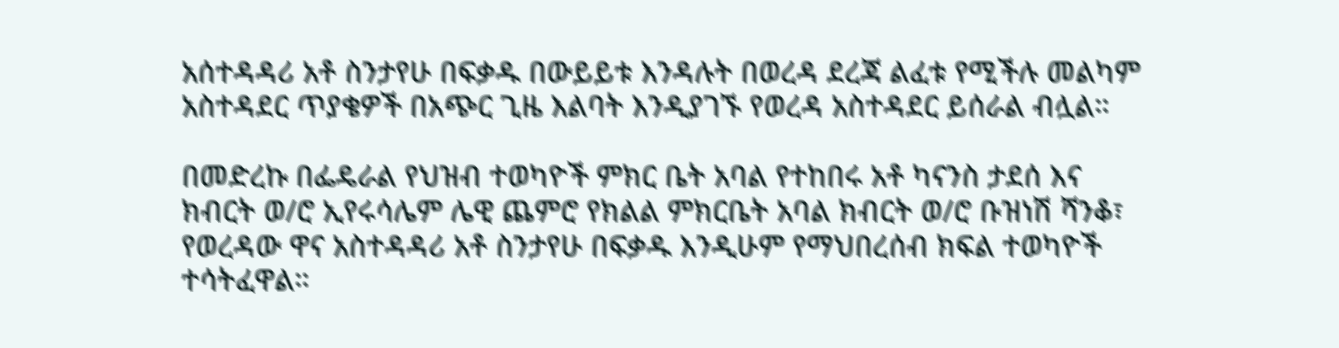አሰተዳዳሪ አቶ ስንታየሁ በፍቃዱ በውይይቱ እንዳሉት በወረዳ ደረጃ ልፈቱ የሚችሉ መልካም አስተዳደር ጥያቄዎች በአጭር ጊዜ እልባት እንዲያገኙ የወረዳ አስተዳደር ይሰራል ብሏል።

በመድረኩ በፌዴራል የህዝብ ተወካዮች ምክር ቤት አባል የተከበሩ አቶ ካናንስ ታደሰ እና ክብርት ወ/ሮ ኢየሩሳሌም ሌዊ ጨምሮ የክልል ምክርቤት አባል ክብርት ወ/ሮ ቡዝነሽ ሻንቆ፣ የወረዳው ዋና አስተዳዳሪ አቶ ስንታየሁ በፍቃዱ እንዲሁም የማህበረሰብ ክፍል ተወካዮች ተሳትፈዋል።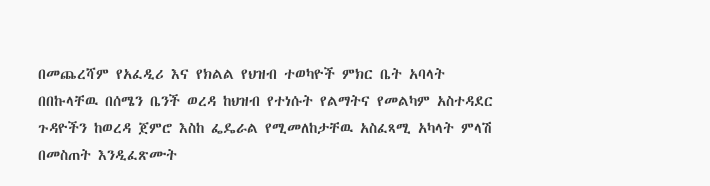በመጨረሻም የአፈዲሪ እና የክልል የህዝብ ተወካዮች ምክር ቤት አባላት በበኩላቸዉ በሰሜን ቤንች ወረዳ ከህዝብ የተነሱት የልማትና የመልካም አስተዳደር ጉዳዮችን ከወረዳ ጀምሮ እስከ ፌዴራል የሚመለከታቸዉ አስፈጻሚ አካላት ምላሽ በመስጠት እንዲፈጽሙት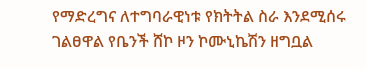የማድረግና ለተግባራዊነቱ የክትትል ስራ እንደሚሰሩ ገልፀዋል የቤንች ሸኮ ዞን ኮሙኒኬሽን ዘግቧል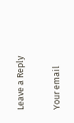Leave a Reply

Your email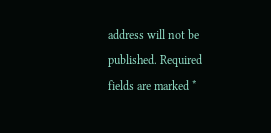address will not be published. Required fields are marked *